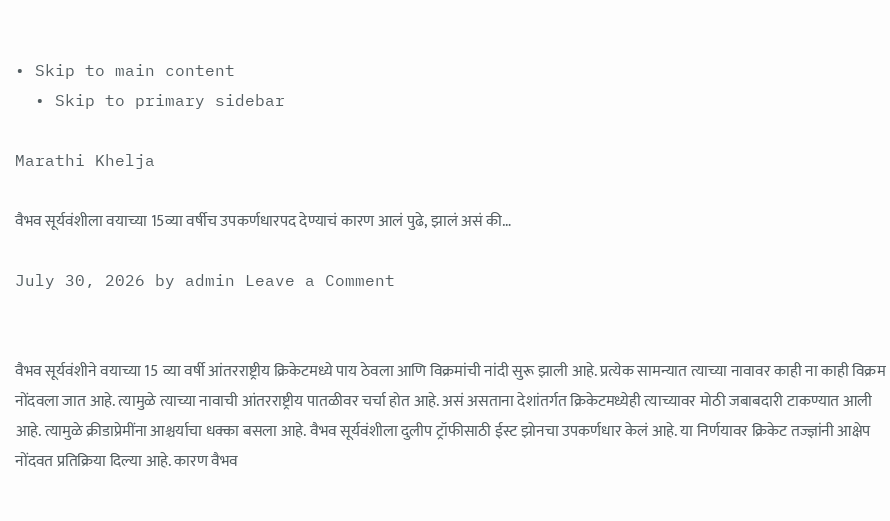• Skip to main content
  • Skip to primary sidebar

Marathi Khelja

वैभव सूर्यवंशीला वयाच्या 15व्या वर्षीच उपकर्णधारपद देण्याचं कारण आलं पुढे, झालं असं की…

July 30, 2026 by admin Leave a Comment


वैभव सूर्यवंशीने वयाच्या 15 व्या वर्षी आंतरराष्ट्रीय क्रिकेटमध्ये पाय ठेवला आणि विक्रमांची नांदी सुरू झाली आहे. प्रत्येक सामन्यात त्याच्या नावावर काही ना काही विक्रम नोंदवला जात आहे. त्यामुळे त्याच्या नावाची आंतरराष्ट्रीय पातळीवर चर्चा होत आहे. असं असताना देशांतर्गत क्रिकेटमध्येही त्याच्यावर मोठी जबाबदारी टाकण्यात आली आहे. त्यामुळे क्रीडाप्रेमींना आश्चर्याचा धक्का बसला आहे. वैभव सूर्यवंशीला दुलीप ट्रॉफीसाठी ईस्ट झोनचा उपकर्णधार केलं आहे. या निर्णयावर क्रिकेट तज्ज्ञांनी आक्षेप नोंदवत प्रतिक्रिया दिल्या आहे. कारण वैभव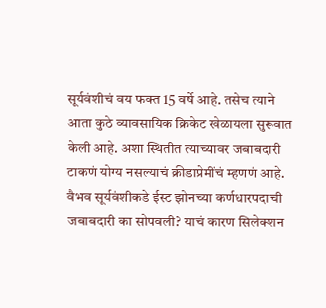सूर्यवंशीचं वय फक्त 15 वर्षे आहे. तसेच त्याने आता कुठे व्यावसायिक क्रिकेट खेळायला सुरूवात केली आहे. अशा स्थितीत त्याच्यावर जबाबदारी टाकणं योग्य नसल्याचं क्रीडाप्रेमींचं म्हणणं आहे. वैभव सूर्यवंशीकडे ईस्ट झोनच्या कर्णधारपदाची जबाबदारी का सोपवली? याचं कारण सिलेक्शन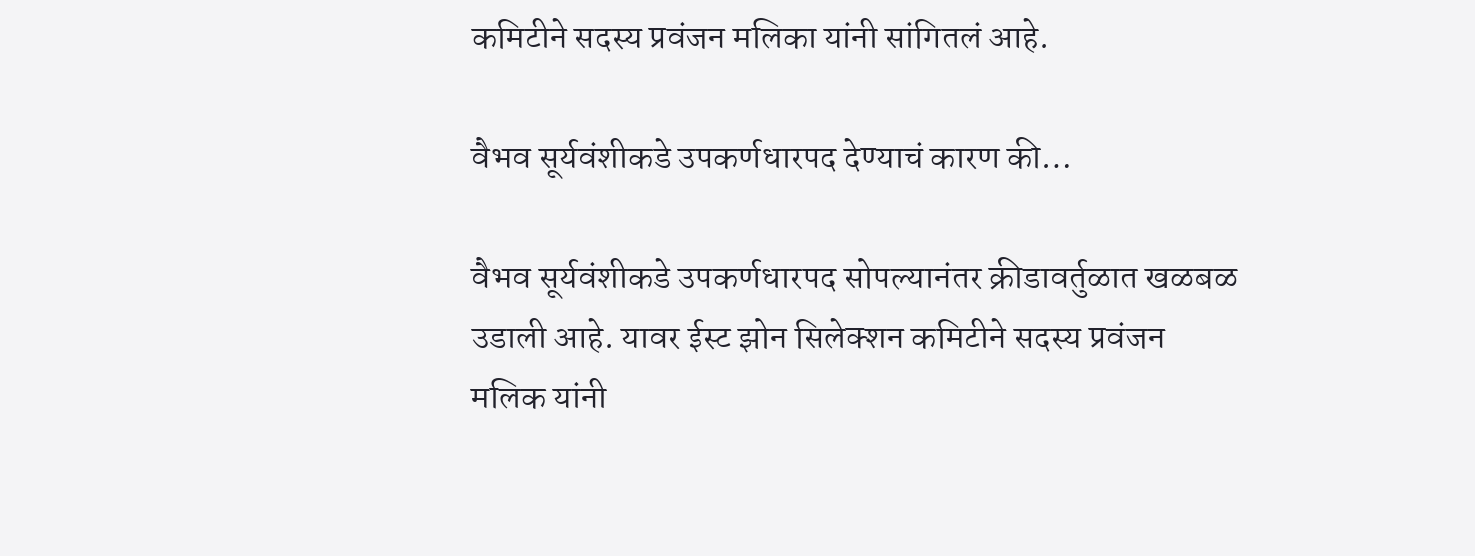कमिटीने सदस्य प्रवंजन मलिका यांनी सांगितलं आहे.

वैभव सूर्यवंशीकडे उपकर्णधारपद देण्याचं कारण की…

वैभव सूर्यवंशीकडे उपकर्णधारपद सोपल्यानंतर क्रीडावर्तुळात खळबळ उडाली आहे. यावर ईस्ट झोन सिलेक्शन कमिटीने सदस्य प्रवंजन मलिक यांनी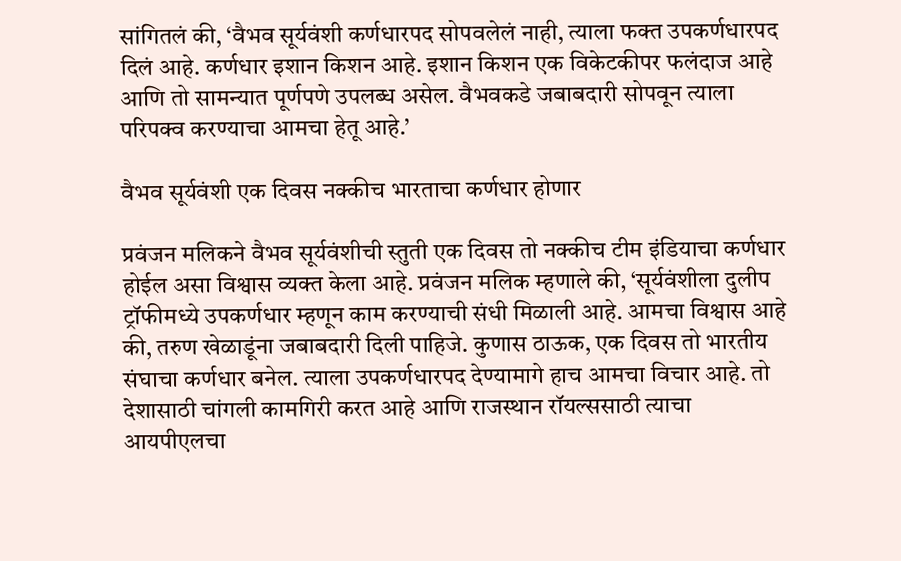सांगितलं की, ‘वैभव सूर्यवंशी कर्णधारपद सोपवलेलं नाही, त्याला फक्त उपकर्णधारपद दिलं आहे. कर्णधार इशान किशन आहे. इशान किशन एक विकेटकीपर फलंदाज आहे आणि तो सामन्यात पूर्णपणे उपलब्ध असेल. वैभवकडे जबाबदारी सोपवून त्याला परिपक्व करण्याचा आमचा हेतू आहे.’

वैभव सूर्यवंशी एक दिवस नक्कीच भारताचा कर्णधार होणार

प्रवंजन मलिकने वैभव सूर्यवंशीची स्तुती एक दिवस तो नक्कीच टीम इंडियाचा कर्णधार होईल असा विश्वास व्यक्त केला आहे. प्रवंजन मलिक म्हणाले की, ‘सूर्यवंशीला दुलीप ट्रॉफीमध्ये उपकर्णधार म्हणून काम करण्याची संधी मिळाली आहे. आमचा विश्वास आहे की, तरुण खेळाडूंना जबाबदारी दिली पाहिजे. कुणास ठाऊक, एक दिवस तो भारतीय संघाचा कर्णधार बनेल. त्याला उपकर्णधारपद देण्यामागे हाच आमचा विचार आहे. तो देशासाठी चांगली कामगिरी करत आहे आणि राजस्थान रॉयल्ससाठी त्याचा आयपीएलचा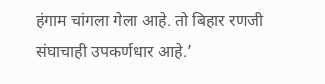हंगाम चांगला गेला आहे. तो बिहार रणजी संघाचाही उपकर्णधार आहे.’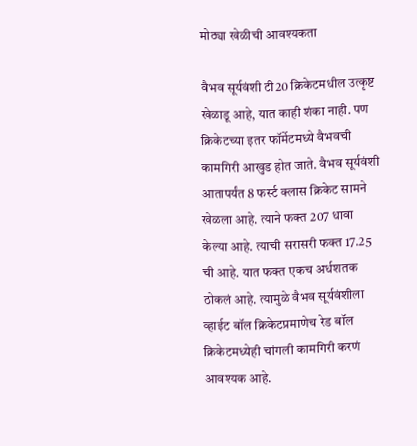मोठ्या खेळीची आवश्यकता

वैभव सूर्यवंशी टी20 क्रिकेटमधील उत्कृष्ट खेळाडू आहे, यात काही शंका नाही. पण क्रिकेटच्या इतर फॉर्मेटमध्ये वैभवची कामगिरी आखुड होत जाते. वैभव सूर्यवंशी आतापर्यंत 8 फर्स्ट क्लास क्रिकेट सामने खेळला आहे. त्याने फक्त 207 धावा केल्या आहे. त्याची सरासरी फक्त 17.25 ची आहे. यात फक्त एकच अर्धशतक ठोकलं आहे. त्यामुळे वैभव सूर्यवंशीला व्हाईट बॉल क्रिकेटप्रमाणेच रेड बॉल क्रिकेटमध्येही चांगली कामगिरी करणं आवश्यक आहे.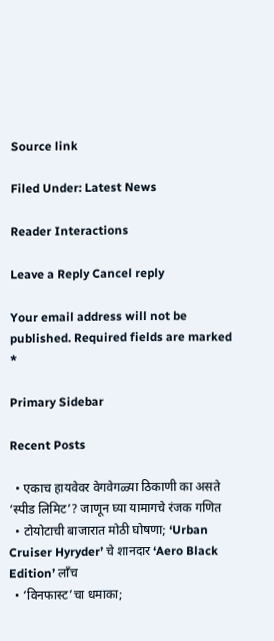Source link

Filed Under: Latest News

Reader Interactions

Leave a Reply Cancel reply

Your email address will not be published. Required fields are marked *

Primary Sidebar

Recent Posts

  • एकाच हायवेवर वेगवेगळ्या ठिकाणी का असते ‘स्पीड लिमिट’? जाणून घ्या यामागचे रंजक गणित
  • टोयोटाची बाजारात मोठी घोषणा; ‘Urban Cruiser Hyryder’ चे शानदार ‘Aero Black Edition’ लाँच
  • ‘विनफास्ट’चा धमाका;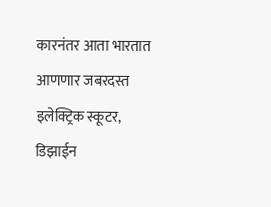कारनंतर आता भारतात आणणार जबरदस्त इलेक्ट्रिक स्कूटर, डिझाईन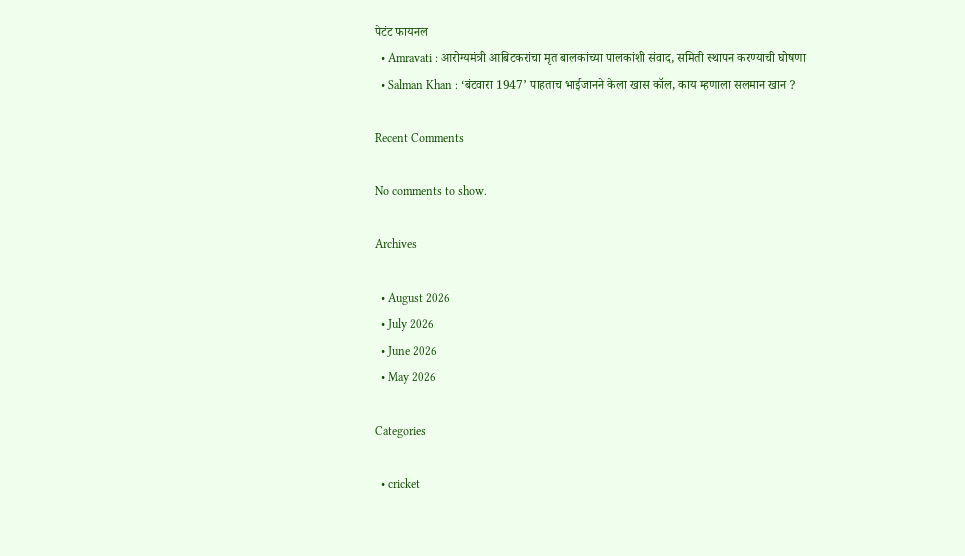पेटंट फायनल
  • Amravati : आरोग्यमंत्री आबिटकरांचा मृत बालकांच्या पालकांशी संवाद, समिती स्थापन करण्याची घोषणा
  • Salman Khan : ‘बंटवारा 1947’ पाहताच भाईजानने केला खास कॉल, काय म्हणाला सलमान खान ?

Recent Comments

No comments to show.

Archives

  • August 2026
  • July 2026
  • June 2026
  • May 2026

Categories

  • cricket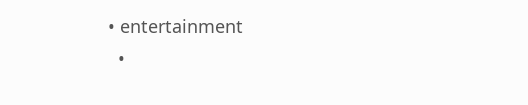• entertainment
  •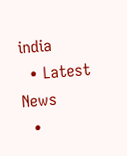india
  • Latest News
  •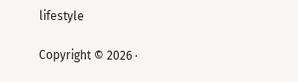lifestyle

Copyright © 2026 ·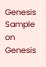Genesis Sample on Genesis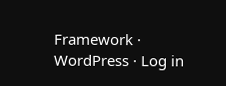Framework · WordPress · Log in